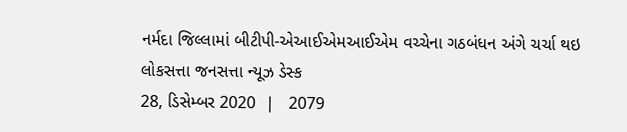નર્મદા જિલ્લામાં બીટીપી-એઆઈએમઆઈએમ વચ્ચેના ગઠબંધન અંગે ચર્ચા થઇ
લોકસત્તા જનસત્તા ન્યૂઝ ડેસ્ક
28, ડિસેમ્બર 2020  |   2079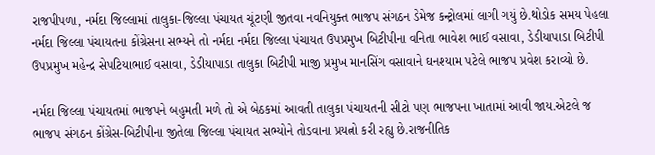રાજપીપળા, નર્મદા જિલ્લામાં તાલુકા-જિલ્લા પંચાયત ચૂંટણી જીતવા નવનિયુક્ત ભાજપ સંગઠન ડેમેજ કન્ટ્રોલમાં લાગી ગયું છે.થોડોક સમય પેહલા નર્મદા જિલ્લા પંચાયતના કોંગ્રેસના સભ્યને તો નર્મદા નર્મદા જિલ્લા પંચાયત ઉપપ્રમુખ બિટીપીના વનિતા ભાવેશ ભાઈ વસાવા, ડેડીયાપાડા બિટીપી ઉપપ્રમુખ મહેન્દ્ર સેપટિયાભાઈ વસાવા, ડેડીયાપાડા તાલુકા બિટીપી માજી પ્રમુખ માનસિંગ વસાવાને ઘનશ્યામ પટેલે ભાજપ પ્રવેશ કરાવ્યો છે.

નર્મદા જિલ્લા પંચાયતમાં ભાજપને બહુમતી મળે તો એ બેઠકમાં આવતી તાલુકા પંચાયતની સીટો પણ ભાજપના ખાતામાં આવી જાય.એટલે જ ભાજપ સંગઠન કોંગ્રેસ-બિટીપીના જીતેલા જિલ્લા પંચાયત સભ્યોને તોડવાના પ્રયત્નો કરી રહ્યુ છે.રાજનીતિક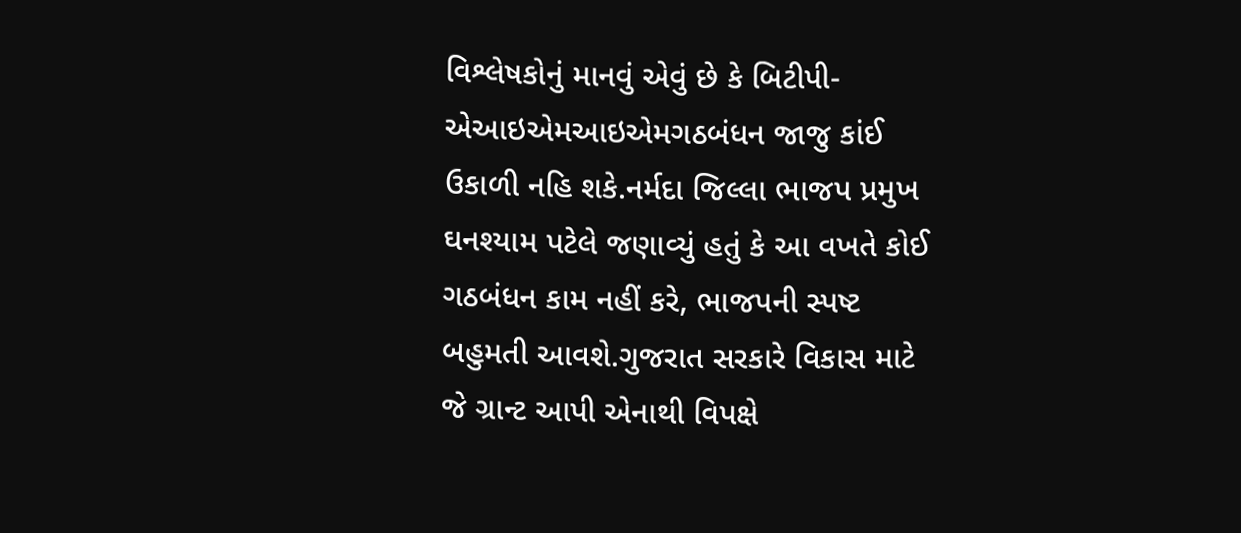વિશ્લેષકોનું માનવું એવું છે કે બિટીપી- એઆઇએમઆઇએમગઠબંધન જાજુ કાંઈ ઉકાળી નહિ શકે.નર્મદા જિલ્લા ભાજપ પ્રમુખ ઘનશ્યામ પટેલે જણાવ્યું હતું કે આ વખતે કોઈ ગઠબંધન કામ નહીં કરે, ભાજપની સ્પષ્ટ બહુમતી આવશે.ગુજરાત સરકારે વિકાસ માટે જે ગ્રાન્ટ આપી એનાથી વિપક્ષે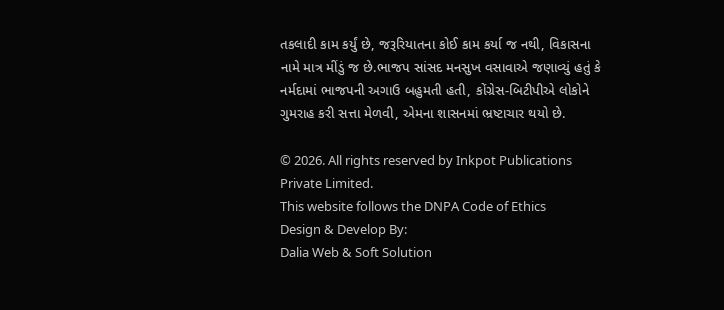તકલાદી કામ કર્યું છે, જરૂરિયાતના કોઈ કામ કર્યા જ નથી, વિકાસના નામે માત્ર મીંડું જ છે.ભાજપ સાંસદ મનસુખ વસાવાએ જણાવ્યું હતું કે નર્મદામાં ભાજપની અગાઉ બહુમતી હતી, કોંગ્રેસ-બિટીપીએ લોકોને ગુમરાહ કરી સત્તા મેળવી, એમના શાસનમાં ભ્રષ્ટાચાર થયો છે.

© 2026. All rights reserved by Inkpot Publications Private Limited.
This website follows the DNPA Code of Ethics
Design & Develop By:
Dalia Web & Soft Solution